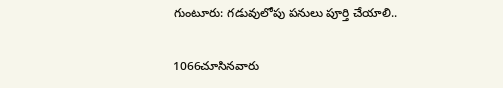గుంటూరు: గడువులోపు పనులు పూర్తి చేయాలి..

1066చూసినవారు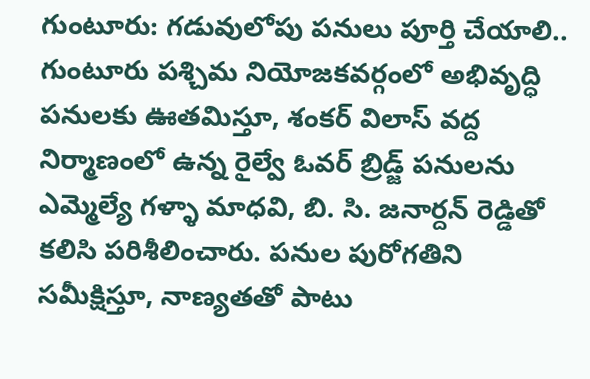గుంటూరు: గడువులోపు పనులు పూర్తి చేయాలి..
గుంటూరు పశ్చిమ నియోజకవర్గంలో అభివృద్ధి పనులకు ఊతమిస్తూ, శంకర్ విలాస్ వద్ద నిర్మాణంలో ఉన్న రైల్వే ఓవర్ బ్రిడ్జ్ పనులను ఎమ్మెల్యే గళ్ళా మాధవి, బి. సి. జనార్దన్ రెడ్డితో కలిసి పరిశీలించారు. పనుల పురోగతిని సమీక్షిస్తూ, నాణ్యతతో పాటు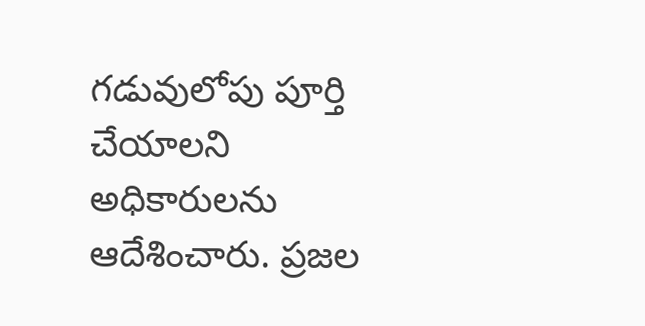గడువులోపు పూర్తి చేయాలని అధికారులను ఆదేశించారు. ప్రజల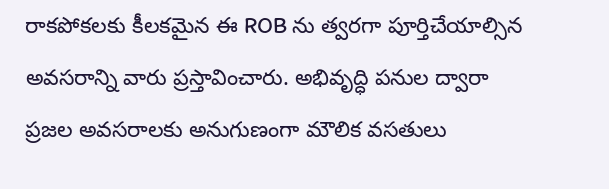రాకపోకలకు కీలకమైన ఈ ROB ను త్వరగా పూర్తిచేయాల్సిన అవసరాన్ని వారు ప్రస్తావించారు. అభివృద్ధి పనుల ద్వారా ప్రజల అవసరాలకు అనుగుణంగా మౌలిక వసతులు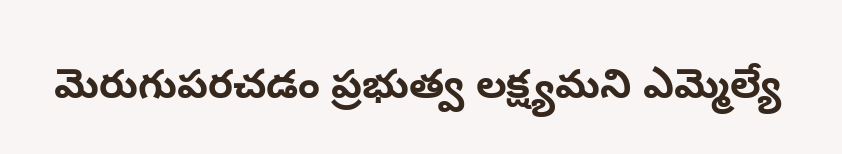మెరుగుపరచడం ప్రభుత్వ లక్ష్యమని ఎమ్మెల్యే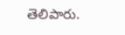తెలిపారు.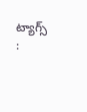ట్యాగ్స్ :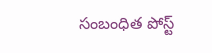సంబంధిత పోస్ట్